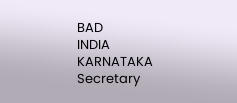BAD
INDIA
KARNATAKA
Secretary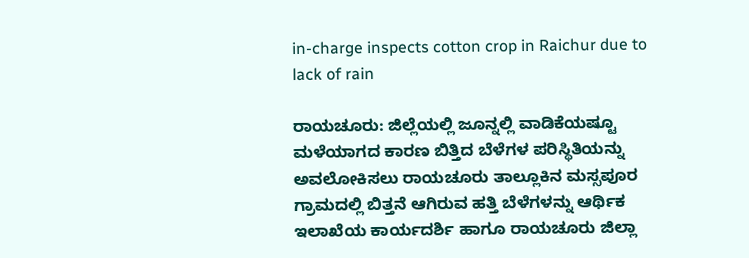in-charge inspects cotton crop in Raichur due to lack of rain

ರಾಯಚೂರು: ಜಿಲ್ಲೆಯಲ್ಲಿ ಜೂನ್ನಲ್ಲಿ ವಾಡಿಕೆಯಷ್ಟೂ ಮಳೆಯಾಗದ ಕಾರಣ ಬಿತ್ತಿದ ಬೆಳೆಗಳ ಪರಿಸ್ಥಿತಿಯನ್ನು ಅವಲೋಕಿಸಲು ರಾಯಚೂರು ತಾಲ್ಲೂಕಿನ ಮಸ್ಸಪೂರ ಗ್ರಾಮದಲ್ಲಿ ಬಿತ್ತನೆ ಆಗಿರುವ ಹತ್ತಿ ಬೆಳೆಗಳನ್ನು ಆರ್ಥಿಕ ಇಲಾಖೆಯ ಕಾರ್ಯದರ್ಶಿ ಹಾಗೂ ರಾಯಚೂರು ಜಿಲ್ಲಾ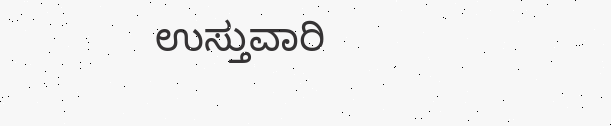ಉಸ್ತುವಾರಿ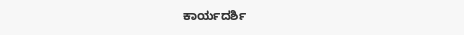ಕಾರ್ಯದರ್ಶಿ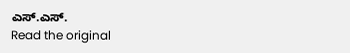ಎಸ್.ಎಸ್.
Read the original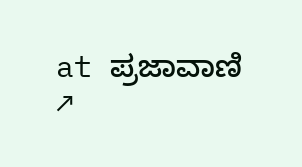at ಪ್ರಜಾವಾಣಿ ↗